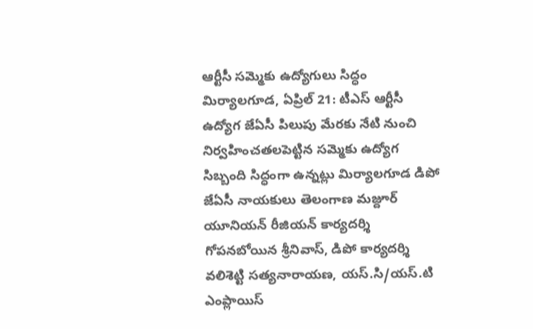ఆర్టీసీ సమ్మెకు ఉద్యోగులు సిద్ధం
మిర్యాలగూడ, ఏప్రిల్ 21: టీఎస్ ఆర్టీసీ ఉద్యోగ జేఏసీ పిలుపు మేరకు నేటి నుంచి నిర్వహించతలపెట్టిన సమ్మెకు ఉద్యోగ సిబ్బంది సిద్ధంగా ఉన్నట్లు మిర్యాలగూడ డిపో జేఏసీ నాయకులు తెలంగాణ మజ్దూర్ యూనియన్ రీజియన్ కార్యదర్శి గోపనబోయిన శ్రీనివాస్, డిపో కార్యదర్శి వలిశెట్టి సత్యనారాయణ, యస్.సి/యస్.టి ఎంప్లాయిస్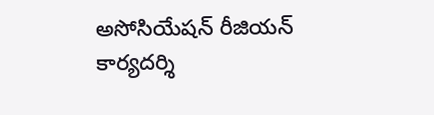అసోసియేషన్ రీజియన్ కార్యదర్శి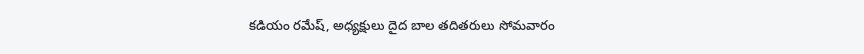కడియం రమేష్, అధ్యక్షులు దైద బాల తదితరులు సోమవారం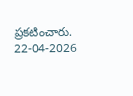ప్రకటించారు.
22-04-2026